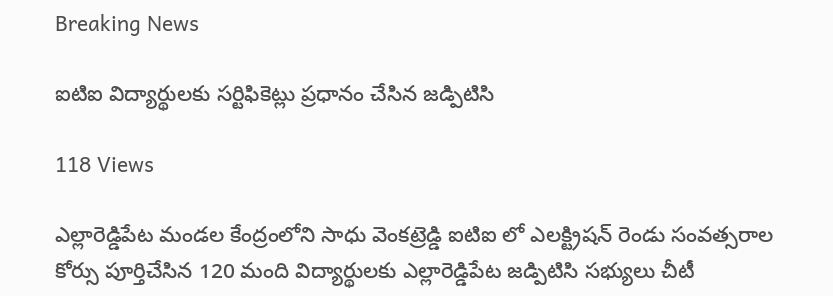Breaking News

ఐటిఐ విద్యార్థులకు సర్టిఫికెట్లు ప్రధానం చేసిన జడ్పిటిసి

118 Views

ఎల్లారెడ్డిపేట మండల కేంద్రంలోని సాధు వెంకట్రెడ్డి ఐటిఐ లో ఎలక్ట్రిషన్ రెండు సంవత్సరాల కోర్సు పూర్తిచేసిన 120 మంది విద్యార్థులకు ఎల్లారెడ్డిపేట జడ్పిటిసి సభ్యులు చీటీ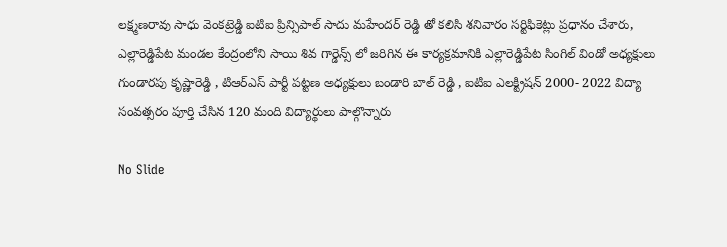లక్ష్మణరావు సాధు వెంకట్రెడ్డి ఐటిఐ ప్రిన్సిపాల్ సాదు మహేందర్ రెడ్డి తో కలిసి శనివారం సర్టిఫికెట్లు ప్రధానం చేశారు, ఎల్లారెడ్డిపేట మండల కేంద్రంలోని సాయి శివ గార్డెన్స్ లో జరిగిన ఈ కార్యక్రమానికి ఎల్లారెడ్డిపేట సింగిల్ విండో అధ్యక్షులు గుండారపు కృష్ణారెడ్డి , టిఆర్ఎస్ పార్టీ పట్టణ అధ్యక్షులు బండారి బాల్ రెడ్డి , ఐటిఐ ఎలక్ట్రిషన్ 2000- 2022 విద్యా సంవత్సరం పూర్తి చేసిన 120 మంది విద్యార్థులు పాల్గొన్నారు

No Slide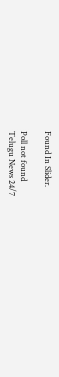Found In Slider.

Poll not found
Telugu News 24/7